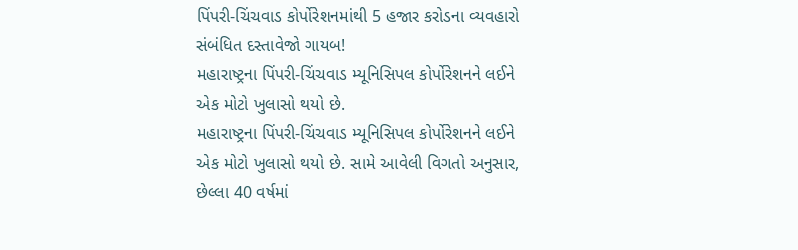પિંપરી-ચિંચવાડ કોર્પોરેશનમાંથી 5 હજાર કરોડના વ્યવહારો સંબંધિત દસ્તાવેજો ગાયબ!
મહારાષ્ટ્રના પિંપરી-ચિંચવાડ મ્યૂનિસિપલ કોર્પોરેશનને લઈને એક મોટો ખુલાસો થયો છે.
મહારાષ્ટ્રના પિંપરી-ચિંચવાડ મ્યૂનિસિપલ કોર્પોરેશનને લઈને એક મોટો ખુલાસો થયો છે. સામે આવેલી વિગતો અનુસાર, છેલ્લા 40 વર્ષમાં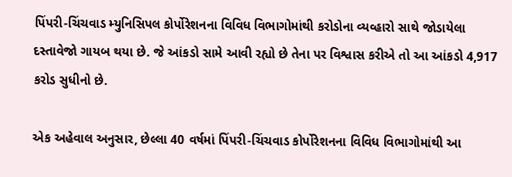પિંપરી-ચિંચવાડ મ્યુનિસિપલ કોર્પોરેશનના વિવિધ વિભાગોમાંથી કરોડોના વ્યવ્હારો સાથે જોડાયેલા દસ્તાવેજો ગાયબ થયા છે. જે આંકડો સામે આવી રહ્યો છે તેના પર વિશ્વાસ કરીએ તો આ આંકડો 4,917 કરોડ સુધીનો છે.

એક અહેવાલ અનુસાર, છેલ્લા 40 વર્ષમાં પિંપરી-ચિંચવાડ કોર્પોરેશનના વિવિધ વિભાગોમાંથી આ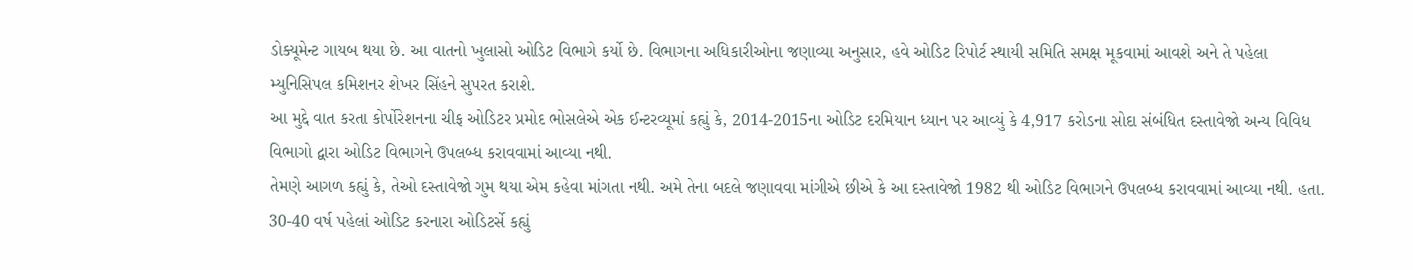ડોક્યૂમેન્ટ ગાયબ થયા છે. આ વાતનો ખુલાસો ઓડિટ વિભાગે કર્યો છે. વિભાગના અધિકારીઓના જણાવ્યા અનુસાર, હવે ઓડિટ રિપોર્ટ સ્થાયી સમિતિ સમક્ષ મૂકવામાં આવશે અને તે પહેલા મ્યુનિસિપલ કમિશનર શેખર સિંહને સુપરત કરાશે.
આ મુદ્દે વાત કરતા કોર્પોરેશનના ચીફ ઓડિટર પ્રમોદ ભોસલેએ એક ઈન્ટરવ્યૂમાં કહ્યું કે, 2014-2015ના ઓડિટ દરમિયાન ધ્યાન પર આવ્યું કે 4,917 કરોડના સોદા સંબંધિત દસ્તાવેજો અન્ય વિવિધ વિભાગો દ્વારા ઓડિટ વિભાગને ઉપલબ્ધ કરાવવામાં આવ્યા નથી.
તેમણે આગળ કહ્યું કે, તેઓ દસ્તાવેજો ગુમ થયા એમ કહેવા માંગતા નથી. અમે તેના બદલે જણાવવા માંગીએ છીએ કે આ દસ્તાવેજો 1982 થી ઓડિટ વિભાગને ઉપલબ્ધ કરાવવામાં આવ્યા નથી. હતા. 30-40 વર્ષ પહેલાં ઓડિટ કરનારા ઓડિટર્સે કહ્યું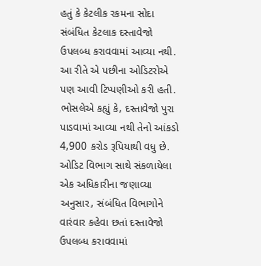હતું કે કેટલીક રકમના સોદા સંબંધિત કેટલાક દસ્તાવેજો ઉપલબ્ધ કરાવવામાં આવ્યા નથી. આ રીતે એ પછીના ઓડિટરોએ પણ આવી ટિપ્પણીઓ કરી હતી. ભોસલેએ કહ્યું કે, દસ્તાવેજો પુરા પાડવામાં આવ્યા નથી તેનો આંકડો 4,900 કરોડ રૂપિયાથી વધુ છે.
ઓડિટ વિભાગ સાથે સંકળાયેલા એક અધિકારીના જણાવ્યા અનુસાર, સંબંધિત વિભાગોને વારંવાર કહેવા છતાં દસ્તાવેજો ઉપલબ્ધ કરાવવામાં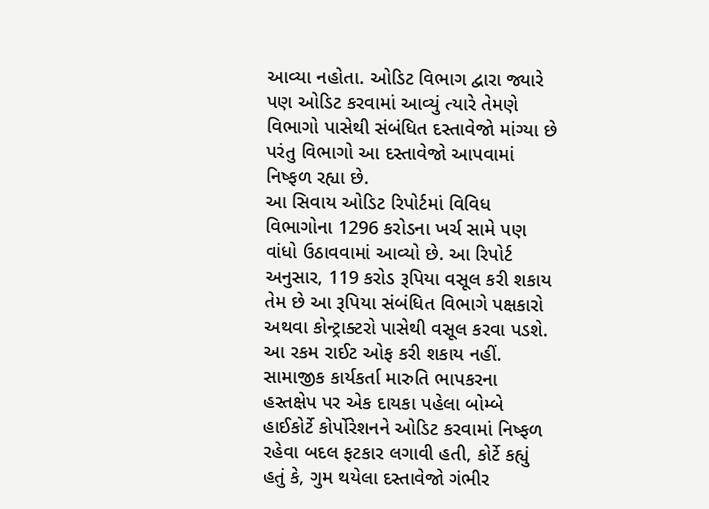આવ્યા નહોતા. ઓડિટ વિભાગ દ્વારા જ્યારે પણ ઓડિટ કરવામાં આવ્યું ત્યારે તેમણે વિભાગો પાસેથી સંબંધિત દસ્તાવેજો માંગ્યા છે પરંતુ વિભાગો આ દસ્તાવેજો આપવામાં નિષ્ફળ રહ્યા છે.
આ સિવાય ઓડિટ રિપોર્ટમાં વિવિધ વિભાગોના 1296 કરોડના ખર્ચ સામે પણ વાંધો ઉઠાવવામાં આવ્યો છે. આ રિપોર્ટ અનુસાર, 119 કરોડ રૂપિયા વસૂલ કરી શકાય તેમ છે આ રૂપિયા સંબંધિત વિભાગે પક્ષકારો અથવા કોન્ટ્રાક્ટરો પાસેથી વસૂલ કરવા પડશે. આ રકમ રાઈટ ઓફ કરી શકાય નહીં.
સામાજીક કાર્યકર્તા મારુતિ ભાપકરના હસ્તક્ષેપ પર એક દાયકા પહેલા બોમ્બે હાઈકોર્ટે કોર્પોરેશનને ઓડિટ કરવામાં નિષ્ફળ રહેવા બદલ ફટકાર લગાવી હતી, કોર્ટે કહ્યું હતું કે, ગુમ થયેલા દસ્તાવેજો ગંભીર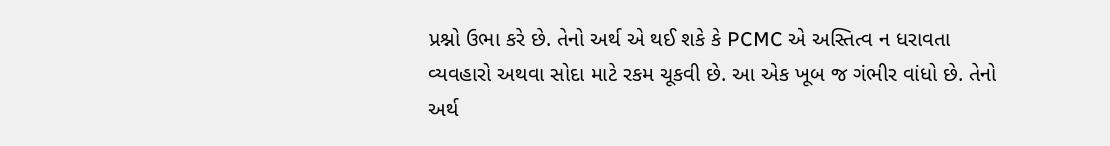પ્રશ્નો ઉભા કરે છે. તેનો અર્થ એ થઈ શકે કે PCMC એ અસ્તિત્વ ન ધરાવતા વ્યવહારો અથવા સોદા માટે રકમ ચૂકવી છે. આ એક ખૂબ જ ગંભીર વાંધો છે. તેનો અર્થ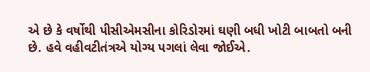એ છે કે વર્ષોથી પીસીએમસીના કોરિડોરમાં ઘણી બધી ખોટી બાબતો બની છે. હવે વહીવટીતંત્રએ યોગ્ય પગલાં લેવા જોઈએ.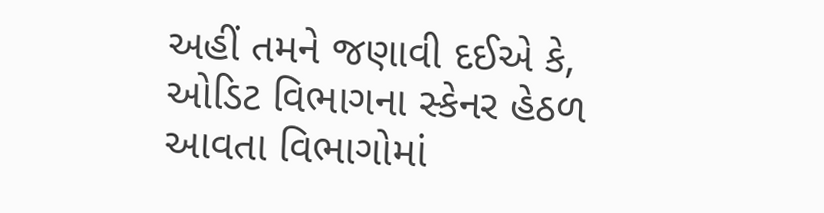અહીં તમને જણાવી દઈએ કે, ઓડિટ વિભાગના સ્કેનર હેઠળ આવતા વિભાગોમાં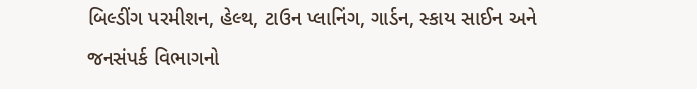બિલ્ડીંગ પરમીશન, હેલ્થ, ટાઉન પ્લાનિંગ, ગાર્ડન, સ્કાય સાઈન અને જનસંપર્ક વિભાગનો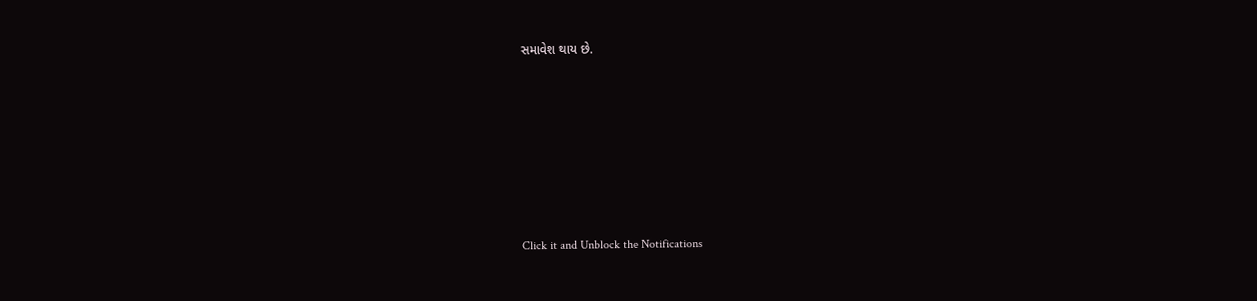સમાવેશ થાય છે.












Click it and Unblock the Notifications